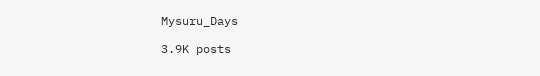Mysuru_Days

3.9K posts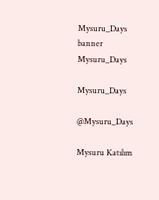Mysuru_Days banner
Mysuru_Days

Mysuru_Days

@Mysuru_Days

Mysuru Katılım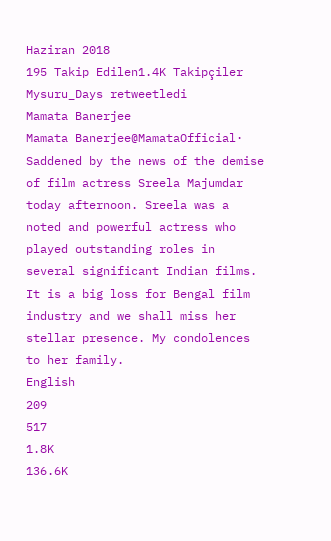Haziran 2018
195 Takip Edilen1.4K Takipçiler
Mysuru_Days retweetledi
Mamata Banerjee
Mamata Banerjee@MamataOfficial·
Saddened by the news of the demise of film actress Sreela Majumdar today afternoon. Sreela was a noted and powerful actress who played outstanding roles in several significant Indian films. It is a big loss for Bengal film industry and we shall miss her stellar presence. My condolences to her family.
English
209
517
1.8K
136.6K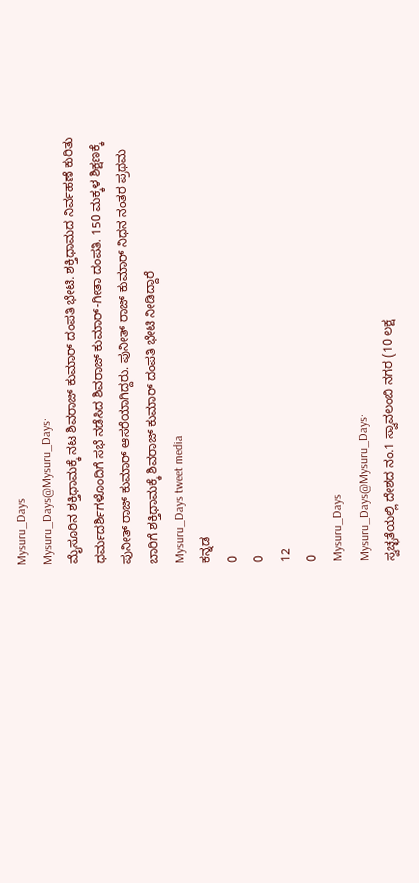Mysuru_Days
Mysuru_Days@Mysuru_Days·
ಮೈಸೂರಿನ ಶಕ್ತಿಧಾಮಕ್ಕೆ ನಟ ಶಿವರಾಜ್‌ ಕುಮಾರ್ ದಂಪತಿ ಭೇಟಿ. ಶಕ್ತಿಧಾಮದ ನಿರ್ವಹಣೆ ಕುರಿತು ಧರ್ಮದರ್ಶಿಗಳೊಂದಿಗೆ ಸಭೆ ನಡೆಸಿದ ಶಿವರಾಜ್ ಕುಮಾರ್-ಗೀತಾ ದಂಪತಿ. 150 ಮಕ್ಕಳ ಶಿಕ್ಷಣಕ್ಕೆ ಪುನೀತ್ ರಾಜ್ ಕುಮಾರ್ ಆಸರೆಯಾಗಿದ್ದರು. ಪುನೀತ್ ರಾಜ್ ಕುಮಾರ್ ನಿಧನ ನಂತರ ಪ್ರಥಮ ಬಾರಿಗೆ ಶಕ್ತಿಧಾಮಕ್ಕೆ ಶಿವರಾಜ್ ಕುಮಾರ್ ದಂಪತಿ ಭೇಟಿ ನೀಡಿದ್ದಾರೆ
Mysuru_Days tweet media
ಕನ್ನಡ
0
0
12
0
Mysuru_Days
Mysuru_Days@Mysuru_Days·
ಸ್ವಚ್ಛತೆಯಲ್ಲಿ ದೇಶದ ನಂ.1 ಸ್ವಾವಲಂಬಿ ನಗರ (10 ಲಕ್ಷ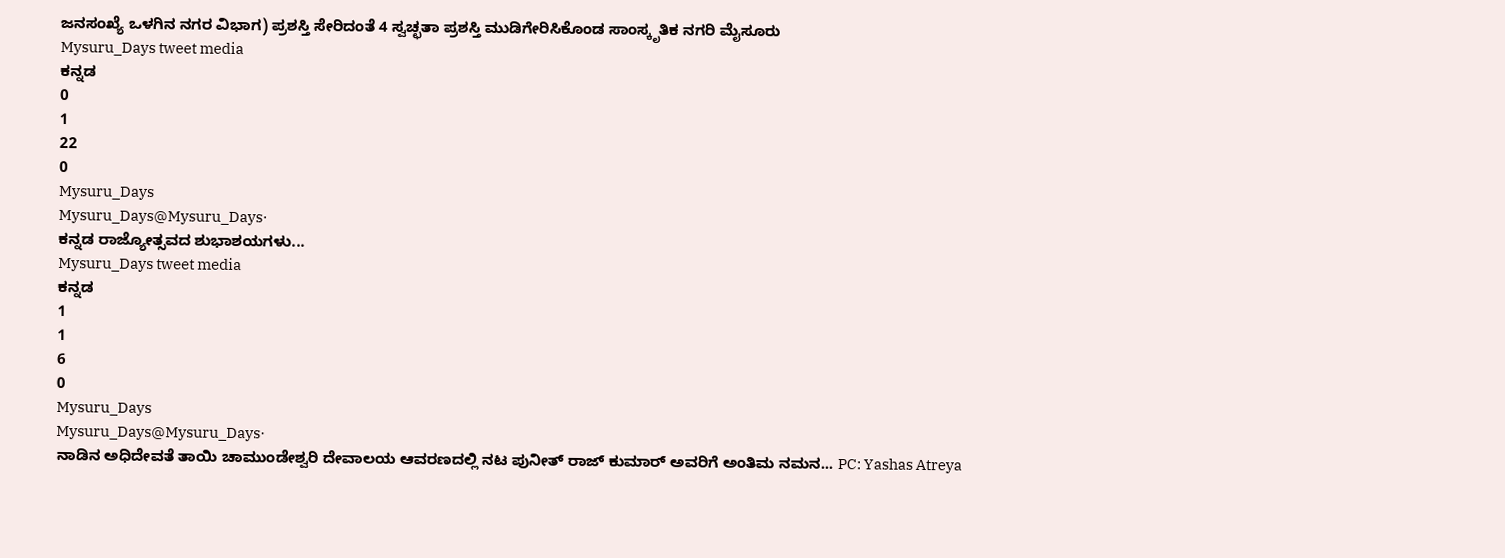ಜನಸಂಖ್ಯೆ ಒಳಗಿನ ನಗರ ವಿಭಾಗ) ಪ್ರಶಸ್ತಿ ಸೇರಿದಂತೆ 4 ಸ್ವಚ್ಛತಾ ಪ್ರಶಸ್ತಿ ಮುಡಿಗೇರಿಸಿಕೊಂಡ ಸಾಂಸ್ಕೃತಿಕ ನಗರಿ ಮೈಸೂರು
Mysuru_Days tweet media
ಕನ್ನಡ
0
1
22
0
Mysuru_Days
Mysuru_Days@Mysuru_Days·
ಕನ್ನಡ ರಾಜ್ಯೋತ್ಸವದ ಶುಭಾಶಯಗಳು...
Mysuru_Days tweet media
ಕನ್ನಡ
1
1
6
0
Mysuru_Days
Mysuru_Days@Mysuru_Days·
ನಾಡಿನ ಅಧಿದೇವತೆ ತಾಯಿ ಚಾಮುಂಡೇಶ್ವರಿ ದೇವಾಲಯ ಆವರಣದಲ್ಲಿ ನಟ ಪುನೀತ್ ರಾಜ್ ಕುಮಾರ್ ಅವರಿಗೆ ಅಂತಿಮ ನಮನ... PC: Yashas Atreya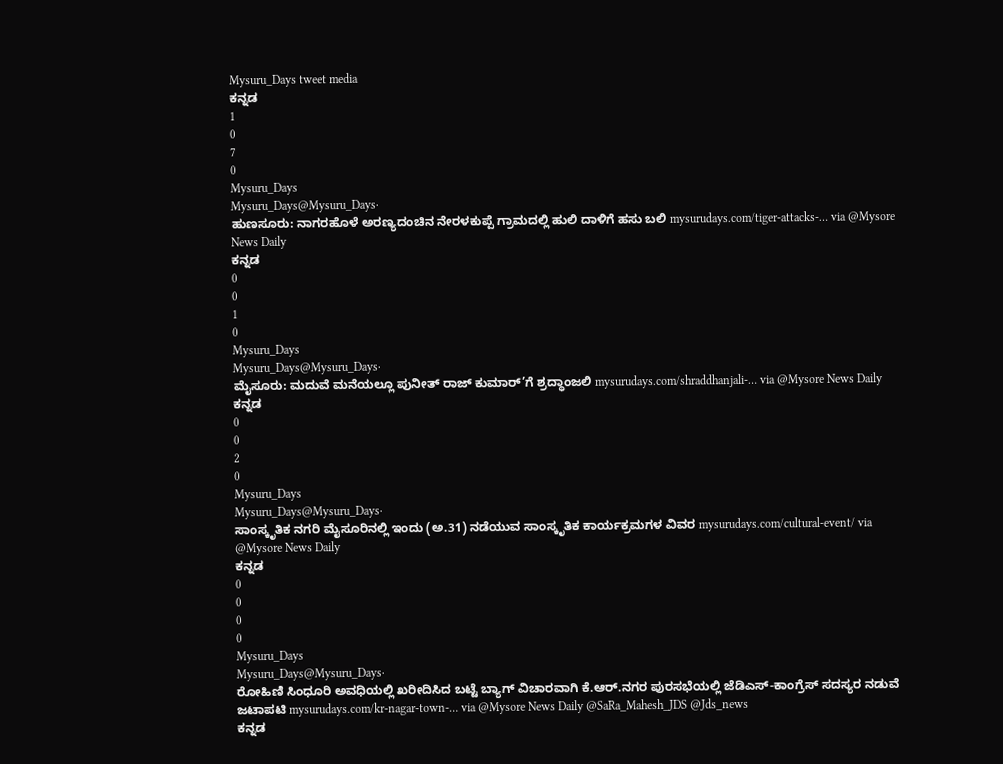Mysuru_Days tweet media
ಕನ್ನಡ
1
0
7
0
Mysuru_Days
Mysuru_Days@Mysuru_Days·
ಹುಣಸೂರು: ನಾಗರಹೊಳೆ ಅರಣ‍್ಯದಂಚಿನ ನೇರಳಕುಪ್ಪೆ ಗ್ರಾಮದಲ್ಲಿ ಹುಲಿ ದಾಳಿಗೆ ಹಸು ಬಲಿ mysurudays.com/tiger-attacks-… via @Mysore News Daily
ಕನ್ನಡ
0
0
1
0
Mysuru_Days
Mysuru_Days@Mysuru_Days·
ಮೈಸೂರು: ಮದುವೆ ಮನೆಯಲ್ಲೂ ಪುನೀತ್ ರಾಜ್‍ ಕುಮಾರ್’ಗೆ ಶ್ರದ್ಧಾಂಜಲಿ mysurudays.com/shraddhanjali-… via @Mysore News Daily
ಕನ್ನಡ
0
0
2
0
Mysuru_Days
Mysuru_Days@Mysuru_Days·
ಸಾಂಸ್ಕೃತಿಕ ನಗರಿ ಮೈಸೂರಿನಲ್ಲಿ ಇಂದು (ಅ.31) ನಡೆಯುವ ಸಾಂಸ್ಕೃತಿಕ ಕಾರ್ಯಕ್ರಮಗಳ ವಿವರ mysurudays.com/cultural-event/ via @Mysore News Daily
ಕನ್ನಡ
0
0
0
0
Mysuru_Days
Mysuru_Days@Mysuru_Days·
ರೋಹಿಣಿ ಸಿಂಧೂರಿ ಅವಧಿಯಲ್ಲಿ ಖರೀದಿಸಿದ ಬಟ್ಟೆ ಬ್ಯಾಗ್ ವಿಚಾರವಾಗಿ ಕೆ.ಆರ್.ನಗರ ಪುರಸಭೆಯಲ್ಲಿ ಜೆಡಿಎಸ್-ಕಾಂಗ್ರೆಸ್ ಸದಸ್ಯರ ನಡುವೆ ಜಟಾಪಟಿ mysurudays.com/kr-nagar-town-… via @Mysore News Daily @SaRa_Mahesh_JDS @Jds_news
ಕನ್ನಡ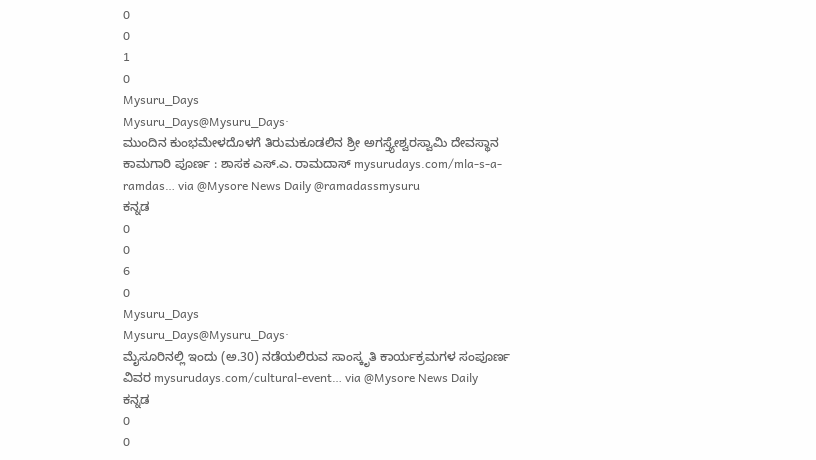0
0
1
0
Mysuru_Days
Mysuru_Days@Mysuru_Days·
ಮುಂದಿನ ಕುಂಭಮೇಳದೊಳಗೆ ತಿರುಮಕೂಡಲಿನ ಶ್ರೀ ಅಗಸ್ತ್ಯೇಶ್ವರಸ್ವಾಮಿ ದೇವಸ್ಥಾನ ಕಾಮಗಾರಿ ಪೂರ್ಣ : ಶಾಸಕ ಎಸ್.ಎ. ರಾಮದಾಸ್ mysurudays.com/mla-s-a-ramdas… via @Mysore News Daily @ramadassmysuru
ಕನ್ನಡ
0
0
6
0
Mysuru_Days
Mysuru_Days@Mysuru_Days·
ಮೈಸೂರಿನಲ್ಲಿ ಇಂದು (ಅ.30) ನಡೆಯಲಿರುವ ಸಾಂಸ್ಕೃತಿ ಕಾರ್ಯಕ್ರಮಗಳ ಸಂಪೂರ್ಣ ವಿವರ mysurudays.com/cultural-event… via @Mysore News Daily
ಕನ್ನಡ
0
0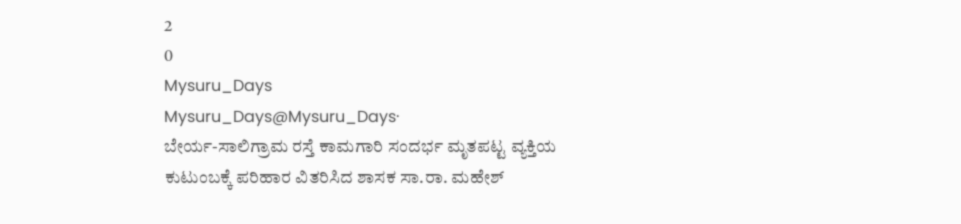2
0
Mysuru_Days
Mysuru_Days@Mysuru_Days·
ಬೇರ್ಯ-ಸಾಲಿಗ್ರಾಮ ರಸ್ತೆ ಕಾಮಗಾರಿ ಸಂದರ್ಭ ಮೃತಪಟ್ಟ ವ್ಯಕ್ತಿಯ ಕುಟುಂಬಕ್ಕೆ ಪರಿಹಾರ ವಿತರಿಸಿದ ಶಾಸಕ ಸಾ.ರಾ. ಮಹೇಶ್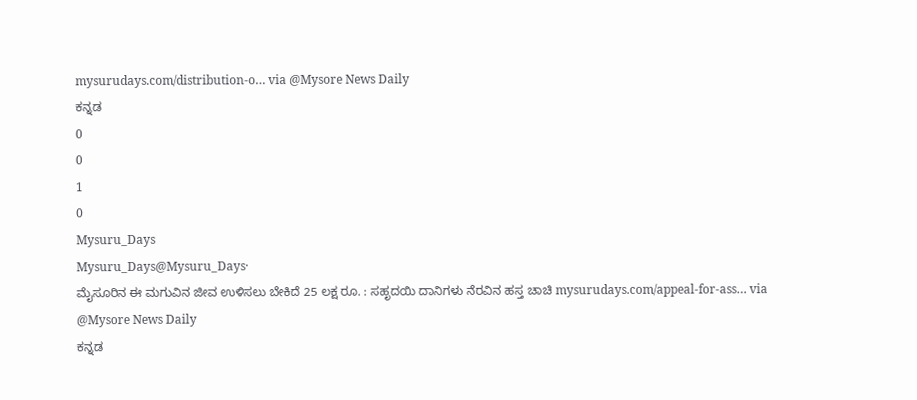mysurudays.com/distribution-o… via @Mysore News Daily
ಕನ್ನಡ
0
0
1
0
Mysuru_Days
Mysuru_Days@Mysuru_Days·
ಮೈಸೂರಿನ ಈ ಮಗುವಿನ ಜೀವ ಉಳಿಸಲು ಬೇಕಿದೆ 25 ಲಕ್ಷ ರೂ. : ಸಹೃದಯಿ ದಾನಿಗಳು ನೆರವಿನ ಹಸ್ತ ಚಾಚಿ mysurudays.com/appeal-for-ass… via @Mysore News Daily
ಕನ್ನಡ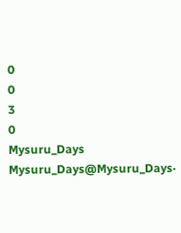0
0
3
0
Mysuru_Days
Mysuru_Days@Mysuru_Days·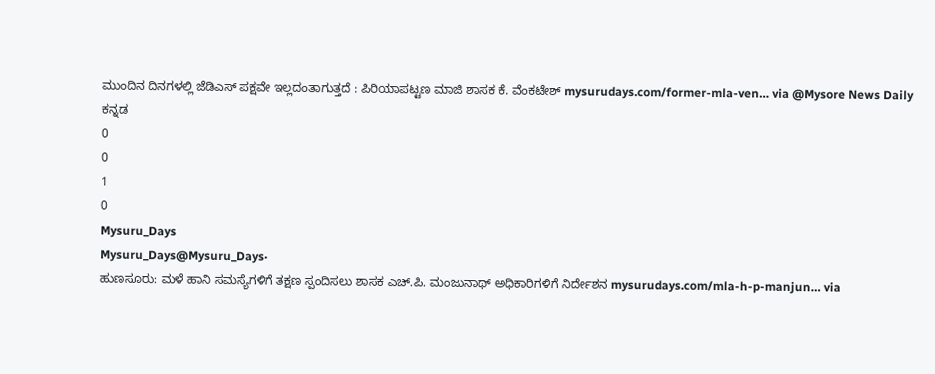ಮುಂದಿನ ದಿನಗಳಲ್ಲಿ ಜೆಡಿಎಸ್ ಪಕ್ಷವೇ ಇಲ್ಲದಂತಾಗುತ್ತದೆ : ಪಿರಿಯಾಪಟ್ಟಣ ಮಾಜಿ ಶಾಸಕ ಕೆ. ವೆಂಕಟೇಶ್ mysurudays.com/former-mla-ven… via @Mysore News Daily
ಕನ್ನಡ
0
0
1
0
Mysuru_Days
Mysuru_Days@Mysuru_Days·
ಹುಣಸೂರು: ಮಳೆ ಹಾನಿ ಸಮಸ್ಯೆಗಳಿಗೆ ತಕ್ಷಣ ಸ್ಪಂದಿಸಲು ಶಾಸಕ ಎಚ್.ಪಿ. ಮಂಜುನಾಥ್ ಅಧಿಕಾರಿಗಳಿಗೆ ನಿರ್ದೇಶನ mysurudays.com/mla-h-p-manjun… via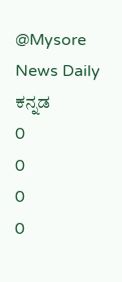@Mysore News Daily
ಕನ್ನಡ
0
0
0
0